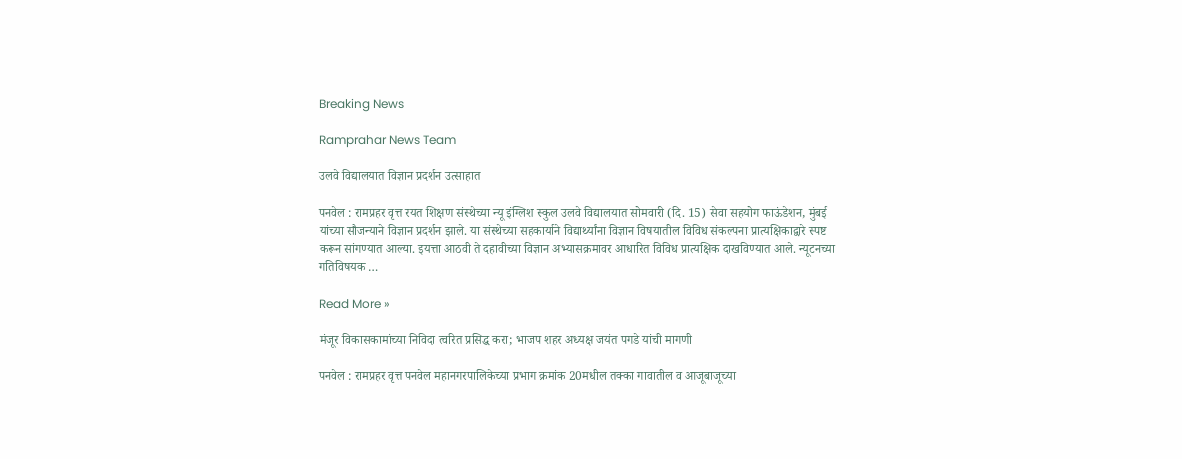Breaking News

Ramprahar News Team

उलवे विद्यालयात विज्ञान प्रदर्शन उत्साहात

पनवेल : रामप्रहर वृत्त रयत शिक्षण संस्थेच्या न्यू इंग्लिश स्कुल उलवे विद्यालयात सोमवारी (दि. 15) सेवा सहयोग फाऊंडेशन, मुंबई यांच्या सौजन्याने विज्ञान प्रदर्शन झाले. या संस्थेच्या सहकार्याने विद्यार्थ्यांना विज्ञान विषयातील विविध संकल्पना प्रात्यक्षिकाद्वारे स्पष्ट करून सांगण्यात आल्या. इयत्ता आठवी ते दहावीच्या विज्ञान अभ्यासक्रमावर आधारित विविध प्रात्यक्षिक दाखविण्यात आले. न्यूटनच्या गतिविषयक …

Read More »

मंजूर विकासकामांच्या निविदा त्वरित प्रसिद्ध करा; भाजप शहर अध्यक्ष जयंत पगडे यांची मागणी

पनवेल : रामप्रहर वृत्त पनवेल महानगरपालिकेच्या प्रभाग क्रमांक 20मधील तक्का गावातील व आजूबाजूच्या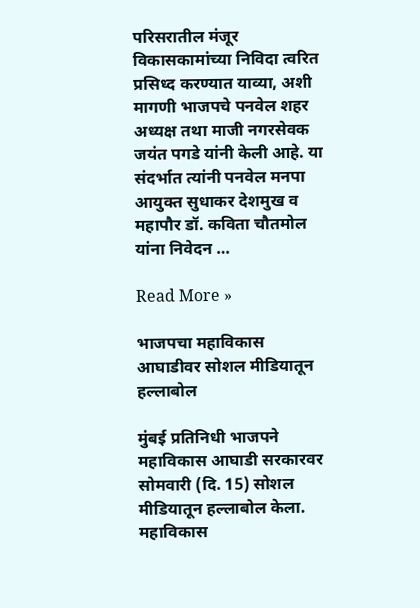परिसरातील मंजूर विकासकामांच्या निविदा त्वरित प्रसिध्द करण्यात याव्या, अशी मागणी भाजपचे पनवेल शहर अध्यक्ष तथा माजी नगरसेवक जयंत पगडे यांनी केली आहे. या संदर्भात त्यांनी पनवेल मनपा आयुक्त सुधाकर देशमुख व महापौर डॉ. कविता चौतमोल यांना निवेदन …

Read More »

भाजपचा महाविकास आघाडीवर सोशल मीडियातून हल्लाबोल

मुंबई प्रतिनिधी भाजपने महाविकास आघाडी सरकारवर सोमवारी (दि. 15) सोशल मीडियातून हल्लाबोल केला. महाविकास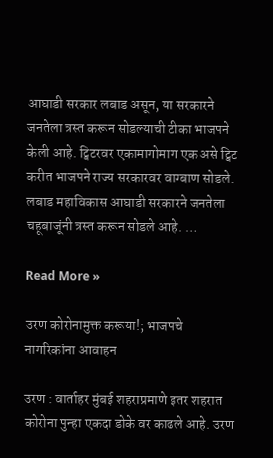आघाडी सरकार लबाड असून, या सरकारने जनतेला त्रस्त करून सोडल्याची टीका भाजपने केली आहे. ट्विटरवर एकामागोमाग एक असे ट्विट करीत भाजपने राज्य सरकारवर वाग्बाण सोडले. लबाड महाविकास आघाडी सरकारने जनतेला चहूबाजूंनी त्रस्त करून सोडले आहे. …

Read More »

उरण कोरोनामुक्त करूया!; भाजपचे नागरिकांना आवाहन

उरण : वार्ताहर मुंबई शहराप्रमाणे इतर शहरात कोरोना पुन्हा एकदा डोके वर काढले आहे. उरण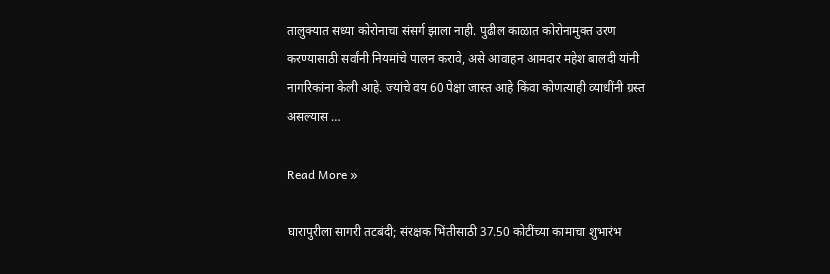तालुक्यात सध्या कोरोनाचा संसर्ग झाला नाही. पुढील काळात कोरोनामुक्त उरण करण्यासाठी सर्वांनी नियमांचे पालन करावे, असे आवाहन आमदार महेश बालदी यांनी नागरिकांना केली आहे. ज्यांचे वय 60 पेक्षा जास्त आहे किंवा कोणत्याही व्याधींनी ग्रस्त असल्यास …

Read More »

घारापुरीला सागरी तटबंदी; संरक्षक भिंतीसाठी 37.50 कोटींच्या कामाचा शुभारंभ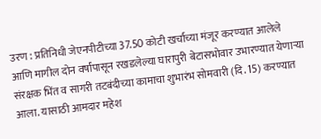उरण : प्रतिनिधी जेएनपीटीच्या 37.50 कोटी खर्चाच्या मंजूर करण्यात आलेले आणि मागील दोन वर्षांपासून रखडलेल्या घारापुरी बेटासभोवार उभारण्यात येणार्‍या संरक्षक भिंत व सागरी तटबंदीच्या कामाचा शुभारंभ सोमवारी (दि. 15) करण्यात आला. यासाठी आमदार महेश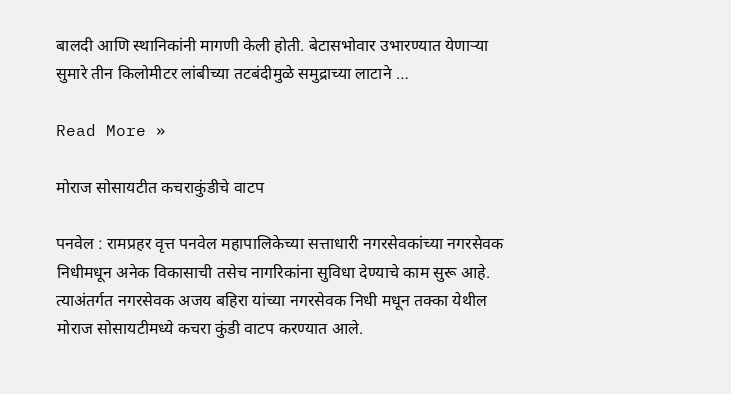बालदी आणि स्थानिकांनी मागणी केली होती. बेटासभोवार उभारण्यात येणार्‍या सुमारे तीन किलोमीटर लांबीच्या तटबंदीमुळे समुद्राच्या लाटाने …

Read More »

मोराज सोसायटीत कचराकुंडीचे वाटप

पनवेल : रामप्रहर वृत्त पनवेल महापालिकेच्या सत्ताधारी नगरसेवकांच्या नगरसेवक निधीमधून अनेक विकासाची तसेच नागरिकांना सुविधा देण्याचे काम सुरू आहे. त्याअंतर्गत नगरसेवक अजय बहिरा यांच्या नगरसेवक निधी मधून तक्का येथील मोराज सोसायटीमध्ये कचरा कुंडी वाटप करण्यात आले.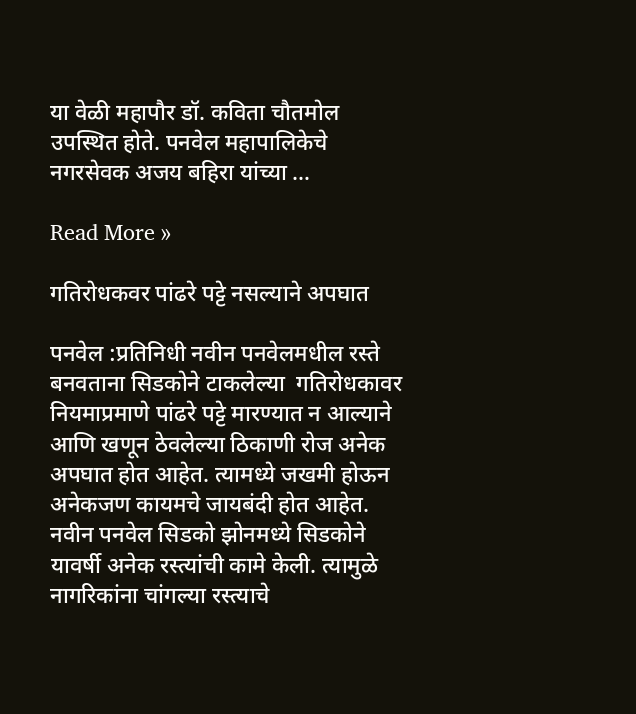या वेळी महापौर डॉ. कविता चौतमोल उपस्थित होते. पनवेल महापालिकेचे नगरसेवक अजय बहिरा यांच्या …

Read More »

गतिरोधकवर पांढरे पट्टे नसल्याने अपघात

पनवेल :प्रतिनिधी नवीन पनवेलमधील रस्ते बनवताना सिडकोने टाकलेल्या  गतिरोधकावर नियमाप्रमाणे पांढरे पट्टे मारण्यात न आल्याने आणि खणून ठेवलेल्या ठिकाणी रोज अनेक अपघात होत आहेत. त्यामध्ये जखमी होऊन अनेकजण कायमचे जायबंदी होत आहेत. नवीन पनवेल सिडको झोनमध्ये सिडकोने यावर्षी अनेक रस्त्यांची कामे केली. त्यामुळे नागरिकांना चांगल्या रस्त्याचे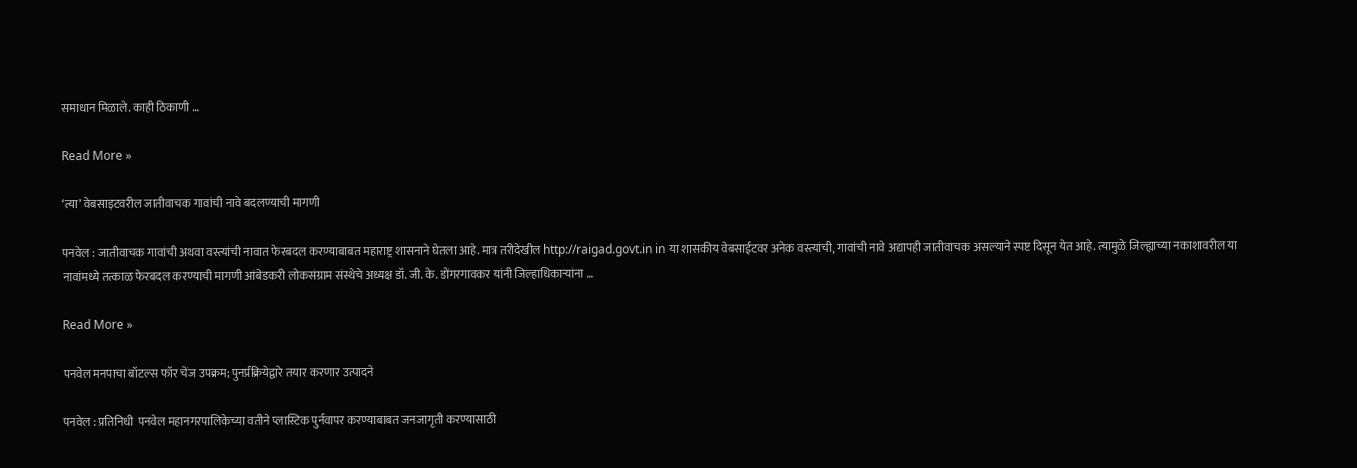समाधान मिळाले. काही ठिकाणी …

Read More »

‘त्या’ वेबसाइटवरील जातीवाचक गावांची नावे बदलण्याची मागणी

पनवेल : जातीवाचक गावांची अथवा वस्त्यांची नावात फेरबदल करण्याबाबत महाराष्ट्र शासनाने घेतला आहे. मात्र तरीदेखील http://raigad.govt.in in या शासकीय वेबसाईटवर अनेक वस्त्यांची, गावांची नावे अद्यापही जातीवाचक असल्याने स्पष्ट दिसून येत आहे. त्यामुळे जिल्ह्याच्या नकाशावरील या नावांमध्ये तत्काळ फेरबदल करण्याची मागणी आंबेडकरी लोकसंग्राम संस्थेचे अध्यक्ष डॉ. जी. के. डोंगरगावकर यांनी जिल्हाधिकार्‍यांना …

Read More »

पनवेल मनपाचा बॉटल्स फॉर चेंज उपक्रम; पुनर्प्रक्रियेद्वारे तयार करणार उत्पादने

पनवेल : प्रतिनिधी  पनवेल महानगरपालिकेच्या वतीने प्लास्टिक पुर्नवापर करण्याबाबत जनजागृती करण्यासाठी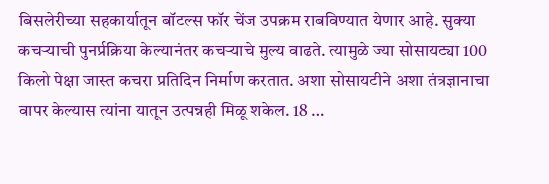बिसलेरीच्या सहकार्यातून बॉटल्स फॉर चेंज उपक्रम राबविण्यात येणार आहे. सुक्या कचर्‍याची पुनर्प्रक्रिया केल्यानंतर कचर्‍याचे मुल्य वाढते. त्यामुळे ज्या सोसायट्या 100 किलो पेक्षा जास्त कचरा प्रतिदिन निर्माण करतात. अशा सोसायटीने अशा तंत्रज्ञानाचा वापर केल्यास त्यांना यातून उत्पन्नही मिळू शकेल. 18 …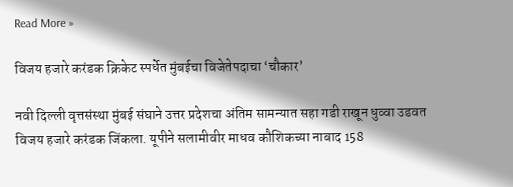Read More »

विजय हजारे करंडक क्रिकेट स्पर्धेत मुंबईचा विजेतेपदाचा ‘चौकार’

नवी दिल्ली वृत्तसंस्था मुंबई संघाने उत्तर प्रदेशचा अंतिम सामन्यात सहा गडी राखून धुव्वा उडवत विजय हजारे करंडक जिंकला. यूपीने सलामीवीर माधव कौशिकच्या नाबाद 158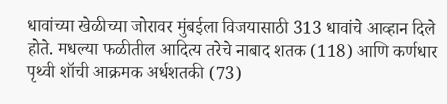धावांच्या खेळीच्या जोरावर मुंबईला विजयासाठी 313 धावांचे आव्हान दिले होते. मधल्या फळीतील आदित्य तरेचे नाबाद शतक (118) आणि कर्णधार पृथ्वी शॉची आक्रमक अर्धशतकी (73)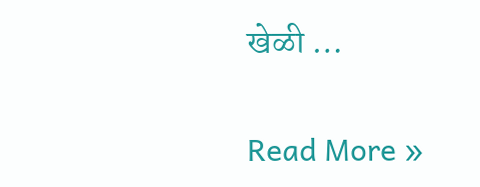खेळी …

Read More »